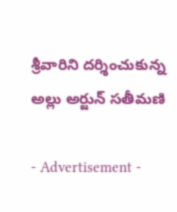శ్రీవారిని దర్శించుకున్న అల్లు అర్జున్ సతీమణి

- Advertisement -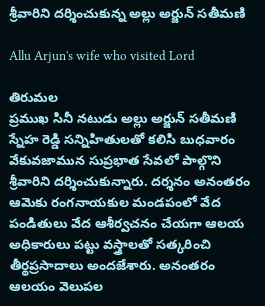శ్రీవారిని దర్శించుకున్న అల్లు అర్జున్ సతీమణి

Allu Arjun's wife who visited Lord

తిరుమల
ప్రముఖ సినీ నటుడు అల్లు అర్జున్ సతీమణి స్నేహ రెడ్డి సన్నిహితులతో కలిసి బుధవారం వేకువజామున సుప్రభాత సేవలో పాల్గొని శ్రీవారిని దర్శించుకున్నారు. దర్శనం అనంతరం ఆమెకు రంగనాయకుల మండపంలో వేద పండితులు వేద ఆశీర్వచనం చేయగా ఆలయ అధికారులు పట్టు వస్త్రాలతో సత్కరించి తీర్థప్రసాదాలు అందజేశారు. అనంతరం ఆలయం వెలుపల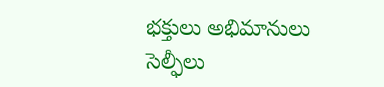భక్తులు అభిమానులు సెల్ఫీలు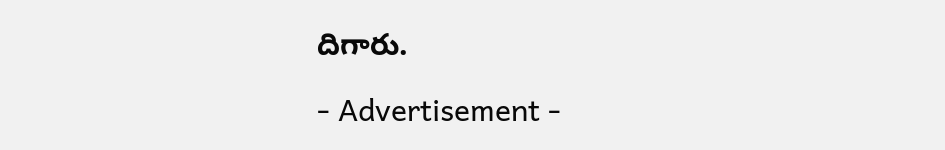దిగారు.

- Advertisement -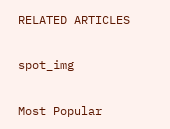RELATED ARTICLES

spot_img

Most Popular